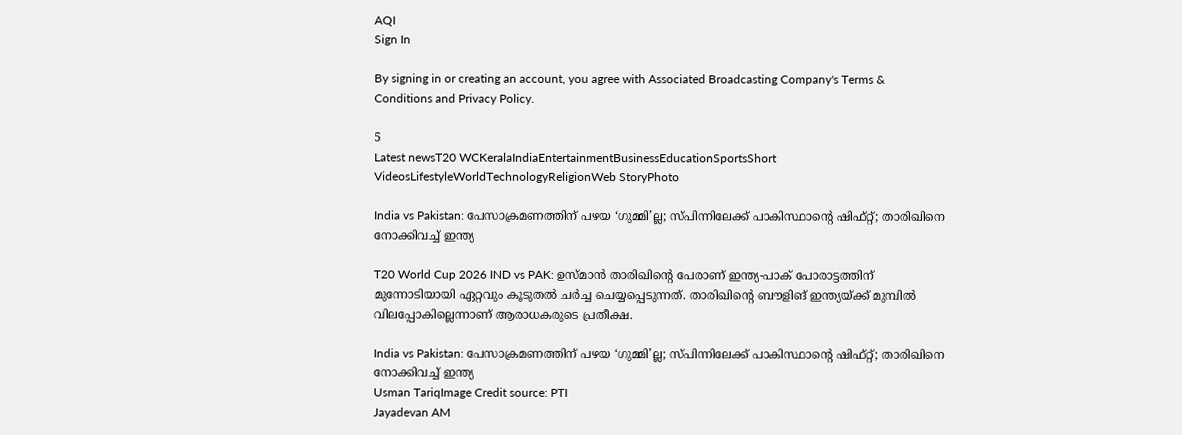AQI
Sign In

By signing in or creating an account, you agree with Associated Broadcasting Company's Terms & Conditions and Privacy Policy.

5
Latest newsT20 WCKeralaIndiaEntertainmentBusinessEducationSportsShort VideosLifestyleWorldTechnologyReligionWeb StoryPhoto

India vs Pakistan: പേസാക്രമണത്തിന് പഴയ ‘ഗുമ്മി’ല്ല; സ്പിന്നിലേക്ക് പാകിസ്ഥാന്റെ ഷിഫ്റ്റ്; താരിഖിനെ നോക്കിവച്ച് ഇന്ത്യ

T20 World Cup 2026 IND vs PAK: ഉസ്മാന്‍ താരിഖിന്റെ പേരാണ് ഇന്ത്യ-പാക് പോരാട്ടത്തിന് മുന്നോടിയായി ഏറ്റവും കൂടുതല്‍ ചര്‍ച്ച ചെയ്യപ്പെടുന്നത്. താരിഖിന്റെ ബൗളിങ് ഇന്ത്യയ്ക്ക് മുമ്പില്‍ വിലപ്പോകില്ലെന്നാണ് ആരാധകരുടെ പ്രതീക്ഷ.

India vs Pakistan: പേസാക്രമണത്തിന് പഴയ ‘ഗുമ്മി’ല്ല; സ്പിന്നിലേക്ക് പാകിസ്ഥാന്റെ ഷിഫ്റ്റ്; താരിഖിനെ നോക്കിവച്ച് ഇന്ത്യ
Usman TariqImage Credit source: PTI
Jayadevan AM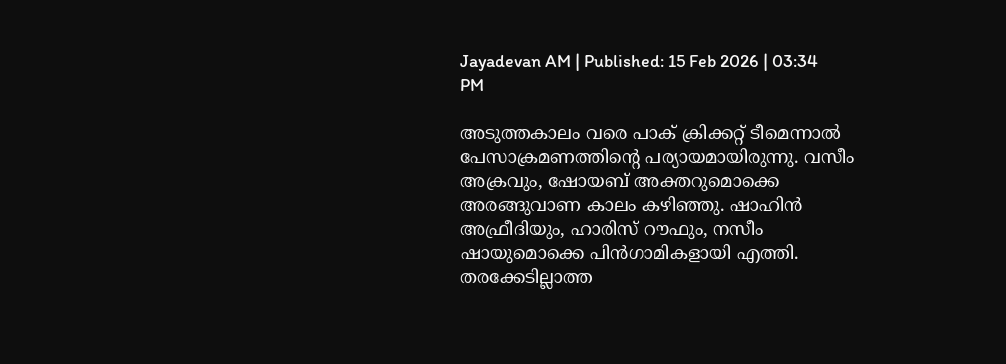Jayadevan AM | Published: 15 Feb 2026 | 03:34 PM

അടുത്തകാലം വരെ പാക് ക്രിക്കറ്റ് ടീമെന്നാല്‍ പേസാക്രമണത്തിന്റെ പര്യായമായിരുന്നു. വസീം അക്രവും, ഷോയബ് അക്തറുമൊക്കെ അരങ്ങുവാണ കാലം കഴിഞ്ഞു. ഷാഹിന്‍ അഫ്രീദിയും, ഹാരിസ് റൗഫും, നസീം ഷായുമൊക്കെ പിന്‍ഗാമികളായി എത്തി. തരക്കേടില്ലാത്ത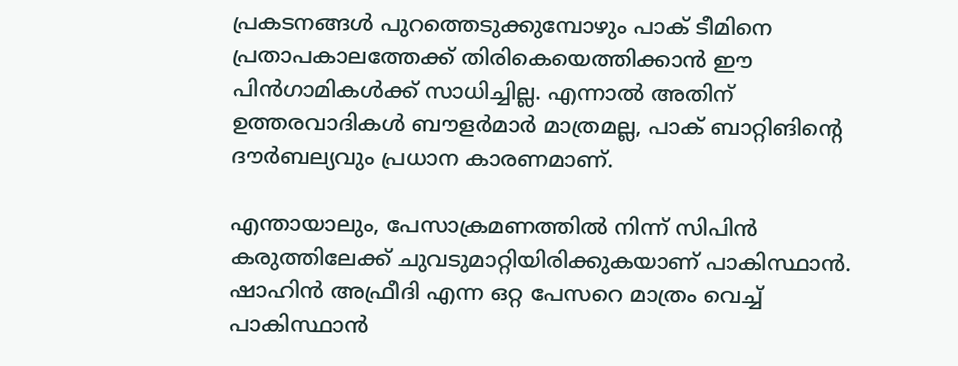പ്രകടനങ്ങള്‍ പുറത്തെടുക്കുമ്പോഴും പാക് ടീമിനെ പ്രതാപകാലത്തേക്ക് തിരികെയെത്തിക്കാന്‍ ഈ പിന്‍ഗാമികള്‍ക്ക് സാധിച്ചില്ല. എന്നാല്‍ അതിന് ഉത്തരവാദികള്‍ ബൗളര്‍മാര്‍ മാത്രമല്ല, പാക് ബാറ്റിങിന്റെ ദൗര്‍ബല്യവും പ്രധാന കാരണമാണ്.

എന്തായാലും, പേസാക്രമണത്തില്‍ നിന്ന് സിപിന്‍ കരുത്തിലേക്ക് ചുവടുമാറ്റിയിരിക്കുകയാണ് പാകിസ്ഥാന്‍. ഷാഹിന്‍ അഫ്രീദി എന്ന ഒറ്റ പേസറെ മാത്രം വെച്ച് പാകിസ്ഥാന്‍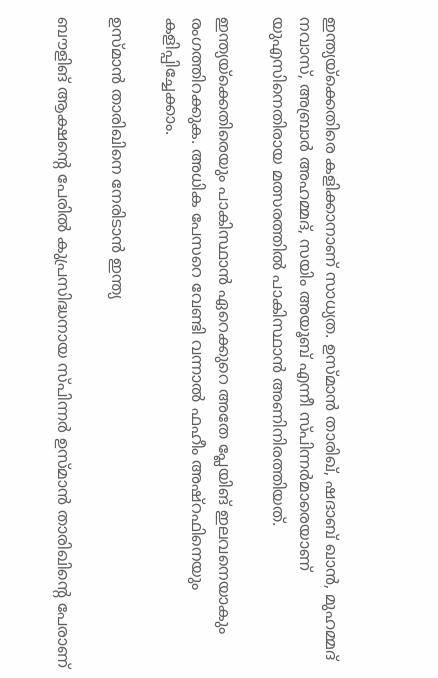ഇന്ത്യയ്‌ക്കെതിരെ കളിക്കാനാണ് സാധ്യത. ഉസ്മാന്‍ താരിഖ്, ഷദാബ് ഖാന്‍, മുഹമ്മദ് നവാസ്, അബ്രാര്‍ അഹമ്മദ്, സയിം അയൂബ് എന്നീ സ്പിന്നര്‍മാരെയാണ് യുഎസിനെതിരായ മത്സരത്തില്‍ പാകിസ്ഥാന്‍ അണിനിരത്തിയത്.

ഇന്ത്യയ്‌ക്കെതിരെയും പാകിസ്ഥാന്‍ ഏറെക്കുറെ അതേ പ്ലേയിങ് ഇലവനെയാകും രംഗത്തിറക്കുക. അധിക പേസറെ വേണ്ടി വന്നാല്‍ ഫഹീം അഷ്‌റഫിനെയും കളിപ്പിച്ചേക്കാം.

ഉസ്മാന്‍ താരിഖിനെ നേരിടാന്‍ ഇന്ത്യ

ബൗളിങ് ആക്ഷന്റെ പേരില്‍ കുപ്രസിദ്ധനായ സ്പിന്നര്‍ ഉസ്മാന്‍ താരിഖിന്റെ പേരാണ്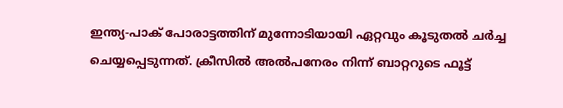ഇന്ത്യ-പാക് പോരാട്ടത്തിന് മുന്നോടിയായി ഏറ്റവും കൂടുതല്‍ ചര്‍ച്ച ചെയ്യപ്പെടുന്നത്. ക്രീസില്‍ അല്‍പനേരം നിന്ന് ബാറ്ററുടെ ഫൂട്ട്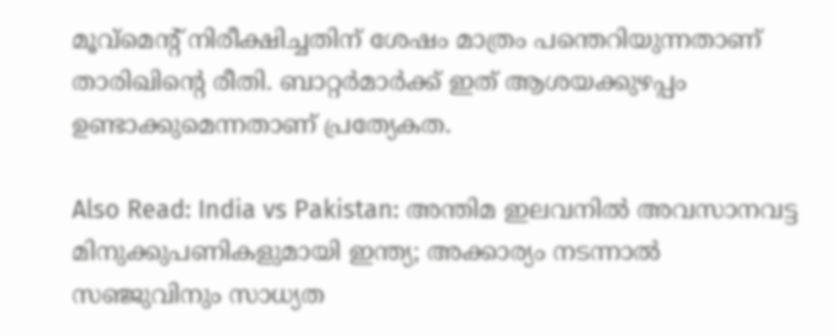മൂവ്‌മെന്റ് നിരീക്ഷിച്ചതിന് ശേഷം മാത്രം പന്തെറിയുന്നതാണ് താരിഖിന്റെ രീതി. ബാറ്റര്‍മാര്‍ക്ക് ഇത് ആശയക്കുഴപ്പം ഉണ്ടാക്കുമെന്നതാണ് പ്രത്യേകത.

Also Read: India vs Pakistan: അന്തിമ ഇലവനില്‍ അവസാനവട്ട മിനുക്കുപണികളുമായി ഇന്ത്യ; അക്കാര്യം നടന്നാല്‍ സഞ്ജുവിനും സാധ്യത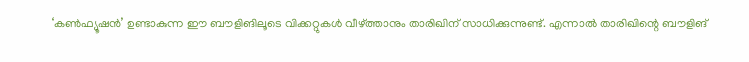‘കണ്‍ഫ്യൂഷന്‍’ ഉണ്ടാകുന്ന ഈ ബൗളിങിലൂടെ വിക്കറ്റുകള്‍ വീഴ്ത്താനും താരിഖിന് സാധിക്കുന്നുണ്ട്. എന്നാല്‍ താരിഖിന്റെ ബൗളിങ്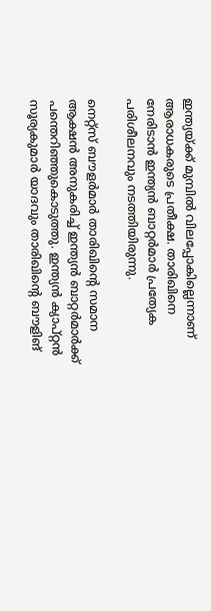ഇന്ത്യയ്ക്ക് മുമ്പില്‍ വിലപ്പോകില്ലെന്നാണ് ആരാധകരുടെ പ്രതീക്ഷ. താരിഖിനെ നേരിടാന്‍ ഇന്ത്യന്‍ ബാറ്റര്‍മാര്‍ പ്രത്യേക പരിശീലനവും നടത്തിയിരുന്നു.

നെറ്റ്‌സ് ബൗളര്‍മാര്‍ താരിഖിന്റെ സമാന ആക്ഷന്‍ അനുകരിച്ച് ഇന്ത്യന്‍ ബാറ്റര്‍മാര്‍ക്ക് പന്തെറിഞ്ഞുകൊടുത്തു. ഇന്ത്യന്‍ ക്യാപ്റ്റന്‍ സൂര്യകുമാര്‍ യാദവും താരിഖിന്റെ ബൗളിങ്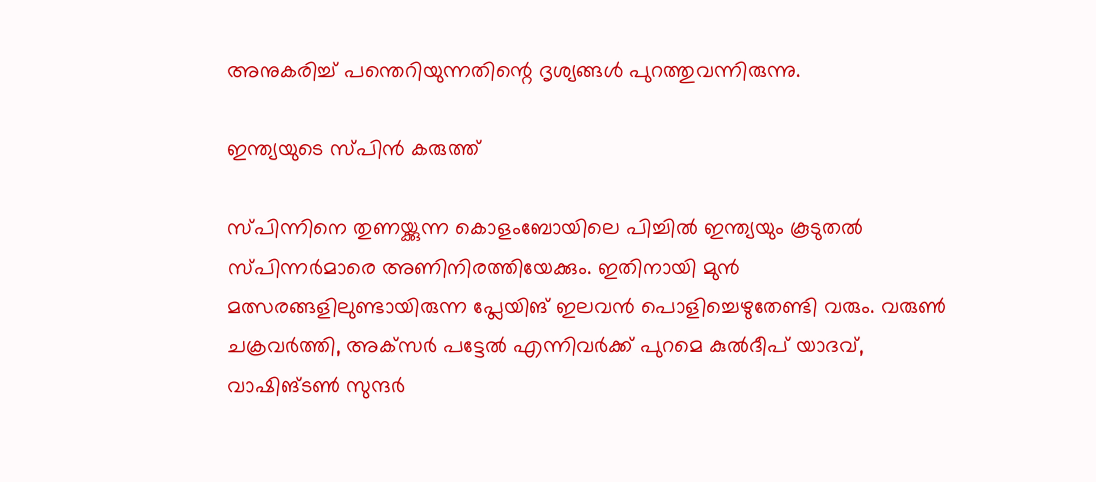അനുകരിച്ച് പന്തെറിയുന്നതിന്റെ ദൃശ്യങ്ങള്‍ പുറത്തുവന്നിരുന്നു.

ഇന്ത്യയുടെ സ്പിന്‍ കരുത്ത്‌

സ്പിന്നിനെ തുണയ്ക്കുന്ന കൊളംബോയിലെ പിച്ചില്‍ ഇന്ത്യയും കൂടുതല്‍ സ്പിന്നര്‍മാരെ അണിനിരത്തിയേക്കും. ഇതിനായി മുന്‍ മത്സരങ്ങളിലുണ്ടായിരുന്ന പ്ലേയിങ് ഇലവന്‍ പൊളിച്ചെഴുതേണ്ടി വരും. വരുണ്‍ ചക്രവര്‍ത്തി, അക്‌സര്‍ പട്ടേല്‍ എന്നിവര്‍ക്ക് പുറമെ കുല്‍ദീപ് യാദവ്, വാഷിങ്ടണ്‍ സുന്ദര്‍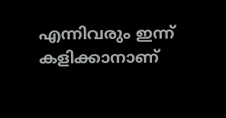എന്നിവരും ഇന്ന് കളിക്കാനാണ്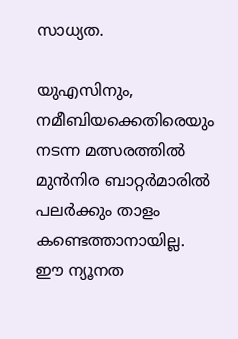സാധ്യത.

യുഎസിനും, നമീബിയക്കെതിരെയും നടന്ന മത്സരത്തില്‍ മുന്‍നിര ബാറ്റര്‍മാരില്‍ പലര്‍ക്കും താളം കണ്ടെത്താനായില്ല. ഈ ന്യൂനത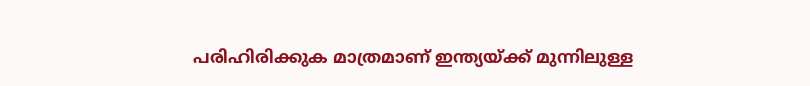പരിഹിരിക്കുക മാത്രമാണ് ഇന്ത്യയ്ക്ക് മുന്നിലുള്ള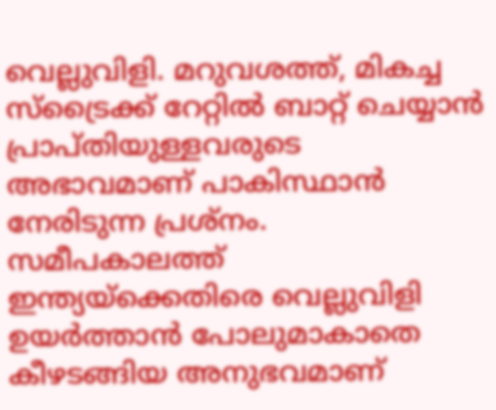വെല്ലുവിളി. മറുവശത്ത്, മികച്ച സ്‌ട്രൈക്ക് റേറ്റില്‍ ബാറ്റ് ചെയ്യാന്‍ പ്രാപ്തിയുള്ളവരുടെ അഭാവമാണ് പാകിസ്ഥാന്‍ നേരിടുന്ന പ്രശ്‌നം. സമീപകാലത്ത്  ഇന്ത്യയ്‌ക്കെതിരെ വെല്ലുവിളി ഉയര്‍ത്താന്‍ പോലുമാകാതെ കീഴടങ്ങിയ അനുഭവമാണ്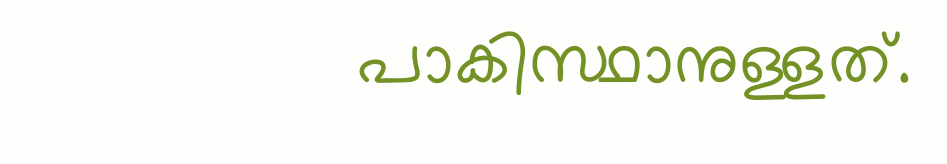പാകിസ്ഥാനുള്ളത്.